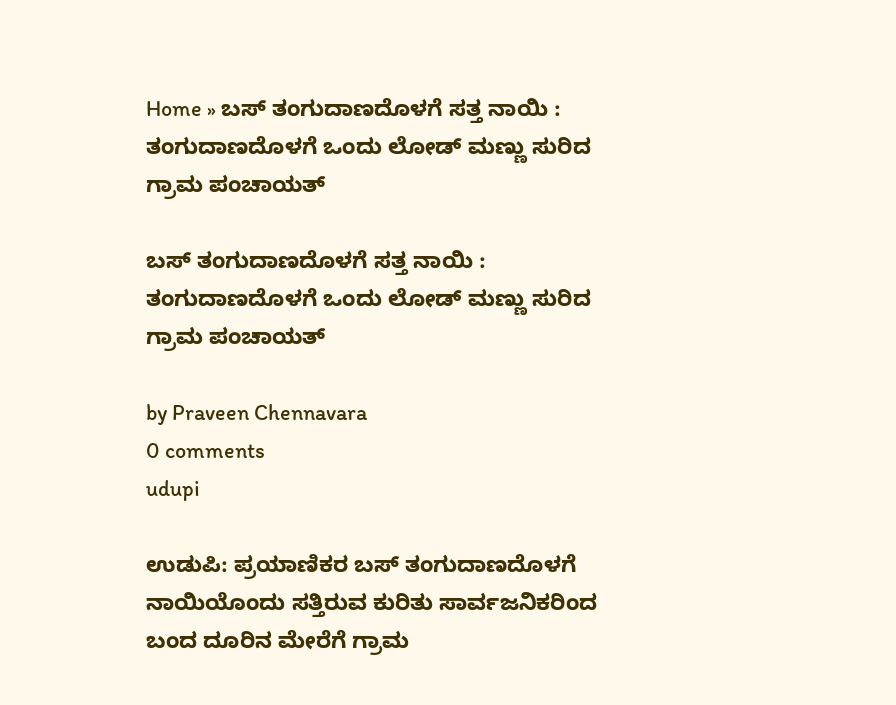Home » ಬಸ್ ತಂಗುದಾಣದೊಳಗೆ ಸತ್ತ ನಾಯಿ : ತಂಗುದಾಣದೊಳಗೆ ಒಂದು‌ ಲೋಡ್ ಮಣ್ಣು ಸುರಿದ ಗ್ರಾಮ ಪಂಚಾಯತ್

ಬಸ್ ತಂಗುದಾಣದೊಳಗೆ ಸತ್ತ ನಾಯಿ : ತಂಗುದಾಣದೊಳಗೆ ಒಂದು‌ ಲೋಡ್ ಮಣ್ಣು ಸುರಿದ ಗ್ರಾಮ ಪಂಚಾಯತ್

by Praveen Chennavara
0 comments
udupi

ಉಡುಪಿ: ಪ್ರಯಾಣಿಕರ ಬಸ್ ತಂಗುದಾಣದೊಳಗೆ ನಾಯಿಯೊಂದು ಸತ್ತಿರುವ ಕುರಿತು ಸಾರ್ವಜನಿಕರಿಂದ ಬಂದ ದೂರಿನ ಮೇರೆಗೆ ಗ್ರಾಮ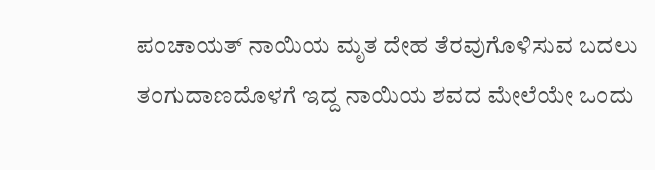ಪಂಚಾಯತ್‌ ನಾಯಿಯ ಮೃತ ದೇಹ ತೆರವುಗೊಳಿಸುವ ಬದಲು ತಂಗುದಾಣದೊಳಗೆ ಇದ್ದ ನಾಯಿಯ ಶವದ ಮೇಲೆಯೇ ಒಂದು‌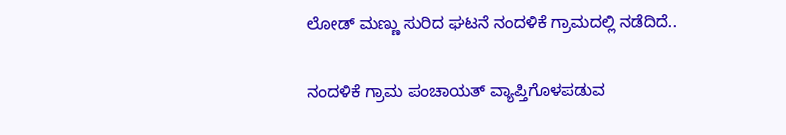ಲೋಡ್ ಮಣ್ಣು ಸುರಿದ ಘಟನೆ ನಂದಳಿಕೆ ಗ್ರಾಮದಲ್ಲಿ ನಡೆದಿದೆ..

ನಂದಳಿಕೆ ಗ್ರಾಮ ಪಂಚಾಯತ್‌ ವ್ಯಾಪ್ತಿಗೊಳಪಡುವ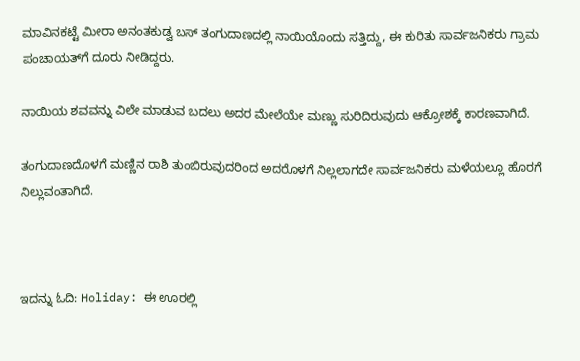ಮಾವಿನಕಟ್ಟೆ ಮೀರಾ ಅನಂತಕುಡ್ವ ಬಸ್‌ ತಂಗುದಾಣದಲ್ಲಿ ನಾಯಿಯೊಂದು ಸತ್ತಿದ್ದು, ಈ ಕುರಿತು ಸಾರ್ವಜನಿಕರು ಗ್ರಾಮ ಪಂಚಾಯತ್‌ಗೆ ದೂರು ನೀಡಿದ್ದರು.

ನಾಯಿಯ ಶವವನ್ನು ವಿಲೇ ಮಾಡುವ ಬದಲು ಅದರ ಮೇಲೆಯೇ ಮಣ್ಣು ಸುರಿದಿರುವುದು ಆಕ್ರೋಶಕ್ಕೆ ಕಾರಣವಾಗಿದೆ.

ತಂಗುದಾಣದೊಳಗೆ ಮಣ್ಣಿನ ರಾಶಿ ತುಂಬಿರುವುದರಿಂದ ಅದರೊಳಗೆ ನಿಲ್ಲಲಾಗದೇ ಸಾರ್ವಜನಿಕರು ಮಳೆಯಲ್ಲೂ ಹೊರಗೆ ನಿಲ್ಲುವಂತಾಗಿದೆ.



ಇದನ್ನು ಓದಿ: Holiday: ಈ ಊರಲ್ಲಿ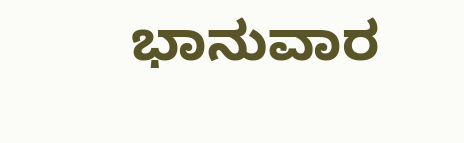ಭಾನುವಾರ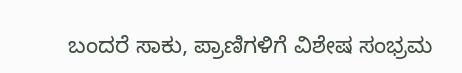ಬಂದರೆ ಸಾಕು, ಪ್ರಾಣಿಗಳಿಗೆ ವಿಶೇಷ ಸಂಭ್ರಮ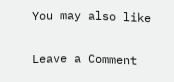You may also like

Leave a Comment